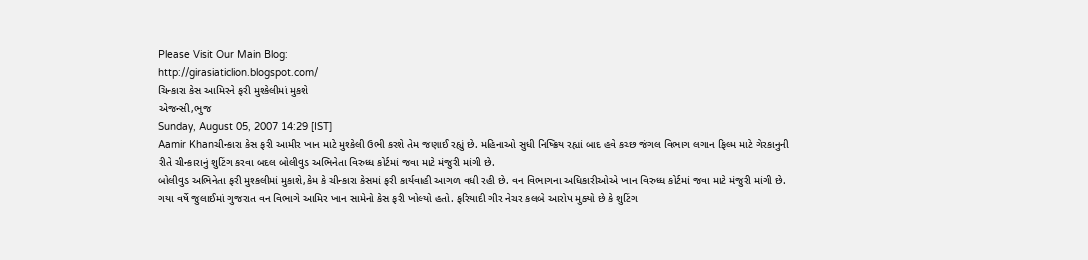Please Visit Our Main Blog:
http://girasiaticlion.blogspot.com/
ચિન્કારા કેસ આમિરને ફરી મુશ્કેલીમાં મુકશે
એજન્સી,ભુજ
Sunday, August 05, 2007 14:29 [IST]
Aamir Khanચીન્કારા કેસ ફરી આમીર ખાન માટે મુશ્કેલી ઉભી કરશે તેમ જણાઈ રહ્યું છે. મહિનાઓ સુધી નિષ્ક્રિય રહ્યાં બાદ હવે કચ્છ જંગલ વિભાગ લગાન ફિલ્મ માટે ગેરકાનુની રીતે ચીન્કારાનું શુટિંગ કરવા બદલ બોલીવુડ અભિનેતા વિરુધ્ધ કોર્ટમાં જવા માટે મંજુરી માંગી છે.
બોલીવુડ અભિનેતા ફરી મુશ્કલીમાં મુકાશે,કેમ કે ચીન્કારા કેસમાં ફરી કાર્યવાહી આગળ વધી રહી છે. વન વિભાગના અધિકારીઓએ ખાન વિરુધ્ધ કોર્ટમાં જવા માટે મંજુરી માંગી છે. ગયા વર્ષે જુલાઈમાં ગુજરાત વન વિભાગે આમિર ખાન સામેનો કેસ ફરી ખોલ્યો હતો. ફરિયાદી ગીર નેચર કલબે આરોપ મુક્યો છે કે શુટિંગ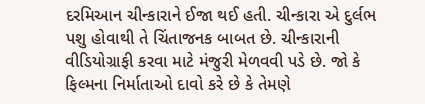દરમિઆન ચીન્કારાને ઈજા થઈ હતી. ચીન્કારા એ દુર્લભ પશુ હોવાથી તે ચિંતાજનક બાબત છે. ચીન્કારાની વીડિયોગ્રાફી કરવા માટે મંજુરી મેળવવી પડે છે. જો કે ફિલ્મના નિર્માતાઓ દાવો કરે છે કે તેમણે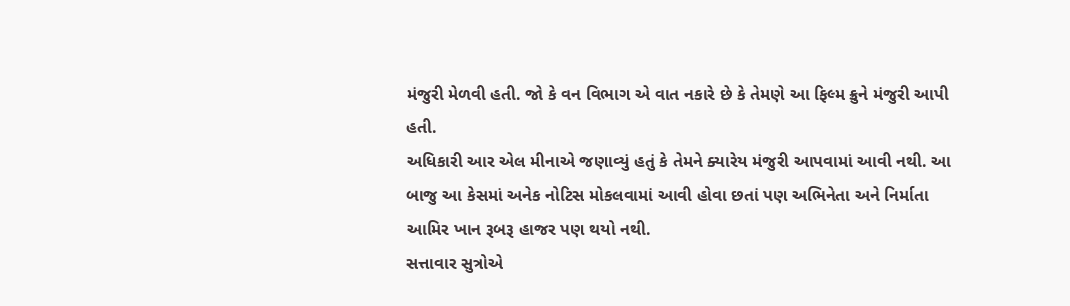મંજુરી મેળવી હતી. જો કે વન વિભાગ એ વાત નકારે છે કે તેમણે આ ફિલ્મ ક્રુને મંજુરી આપી હતી.
અધિકારી આર એલ મીનાએ જણાવ્યું હતું કે તેમને ક્યારેય મંજુરી આપવામાં આવી નથી. આ બાજુ આ કેસમાં અનેક નોટિસ મોકલવામાં આવી હોવા છતાં પણ અભિનેતા અને નિર્માતા આમિર ખાન રૂબરૂ હાજર પણ થયો નથી.
સત્તાવાર સુત્રોએ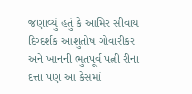જણાવ્યું હતું કે આમિર સીવાય દિગ્દર્શક આશુતોષ ગોવારીકર અને ખાનની ભુતપૂર્વ પત્ની રીના દત્તા પણ આ કેસમાં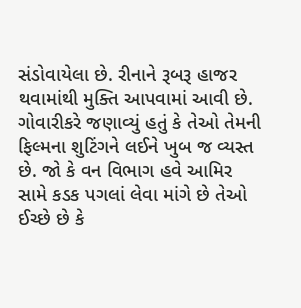સંડોવાયેલા છે. રીનાને રૂબરૂ હાજર થવામાંથી મુક્તિ આપવામાં આવી છે. ગોવારીકરે જણાવ્યું હતું કે તેઓ તેમની ફિલ્મના શુટિંગને લઈને ખુબ જ વ્યસ્ત છે. જો કે વન વિભાગ હવે આમિર સામે કડક પગલાં લેવા માંગે છે તેઓ ઈચ્છે છે કે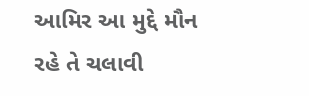આમિર આ મુદ્દે મૌન રહે તે ચલાવી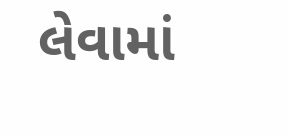લેવામાં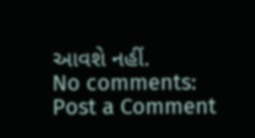આવશે નહીં.
No comments:
Post a Comment